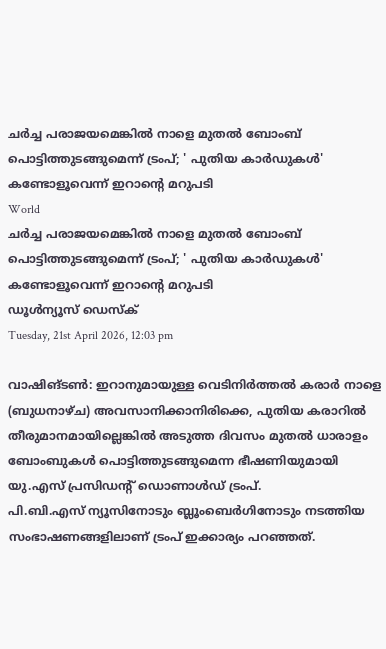ചര്‍ച്ച പരാജയമെങ്കില്‍ നാളെ മുതല്‍ ബോംബ് പൊട്ടിത്തുടങ്ങുമെന്ന് ട്രംപ്; ' പുതിയ കാര്‍ഡുകള്‍' കണ്ടോളൂവെന്ന് ഇറാന്റെ മറുപടി
World
ചര്‍ച്ച പരാജയമെങ്കില്‍ നാളെ മുതല്‍ ബോംബ് പൊട്ടിത്തുടങ്ങുമെന്ന് ട്രംപ്; ' പുതിയ കാര്‍ഡുകള്‍' കണ്ടോളൂവെന്ന് ഇറാന്റെ മറുപടി
ഡൂള്‍ന്യൂസ് ഡെസ്‌ക്
Tuesday, 21st April 2026, 12:03 pm

വാഷിങ്ടണ്‍: ഇറാനുമായുള്ള വെടിനിര്‍ത്തല്‍ കരാര്‍ നാളെ (ബുധനാഴ്ച) അവസാനിക്കാനിരിക്കെ, പുതിയ കരാറില്‍ തീരുമാനമായില്ലെങ്കില്‍ അടുത്ത ദിവസം മുതല്‍ ധാരാളം ബോംബുകള്‍ പൊട്ടിത്തുടങ്ങുമെന്ന ഭീഷണിയുമായി യു.എസ് പ്രസിഡന്റ് ഡൊണാള്‍ഡ് ട്രംപ്.
പി.ബി.എസ് ന്യൂസിനോടും ബ്ലൂംബെര്‍ഗിനോടും നടത്തിയ സംഭാഷണങ്ങളിലാണ് ട്രംപ് ഇക്കാര്യം പറഞ്ഞത്.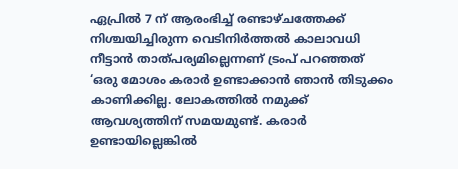ഏപ്രില്‍ 7 ന് ആരംഭിച്ച് രണ്ടാഴ്ചത്തേക്ക് നിശ്ചയിച്ചിരുന്ന വെടിനിര്‍ത്തല്‍ കാലാവധി നീട്ടാന്‍ താത്പര്യമില്ലെന്നണ് ട്രംപ് പറഞ്ഞത് ‘ഒരു മോശം കരാര്‍ ഉണ്ടാക്കാന്‍ ഞാന്‍ തിടുക്കം കാണിക്കില്ല. ലോകത്തില്‍ നമുക്ക് ആവശ്യത്തിന് സമയമുണ്ട്. കരാര്‍ ഉണ്ടായില്ലെങ്കില്‍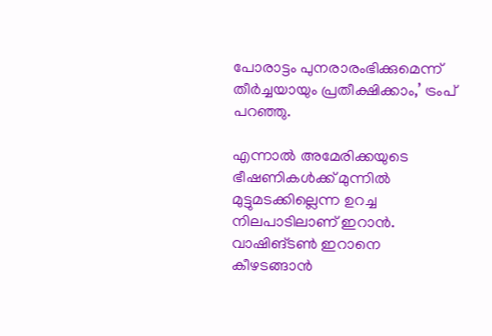പോരാട്ടം പുനരാരംഭിക്കുമെന്ന് തീര്‍ച്ചയായും പ്രതീക്ഷിക്കാം,’ ട്രംപ് പറഞ്ഞു.

എന്നാല്‍ അമേരിക്കയുടെ ഭീഷണികള്‍ക്ക് മുന്നില്‍ മുട്ടുമടക്കില്ലെന്ന ഉറച്ച നിലപാടിലാണ് ഇറാന്‍. വാഷിങ്ടണ്‍ ഇറാനെ കീഴടങ്ങാന്‍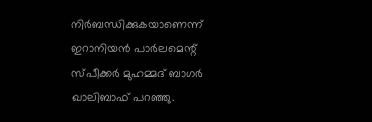നിര്‍ബന്ധിക്കുകയാണെന്ന് ഇറാനിയന്‍ പാര്‍ലമെന്റ് സ്പീക്കര്‍ മുഹമ്മദ് ബാഗര്‍ ഖാലിബാഫ് പറഞ്ഞു.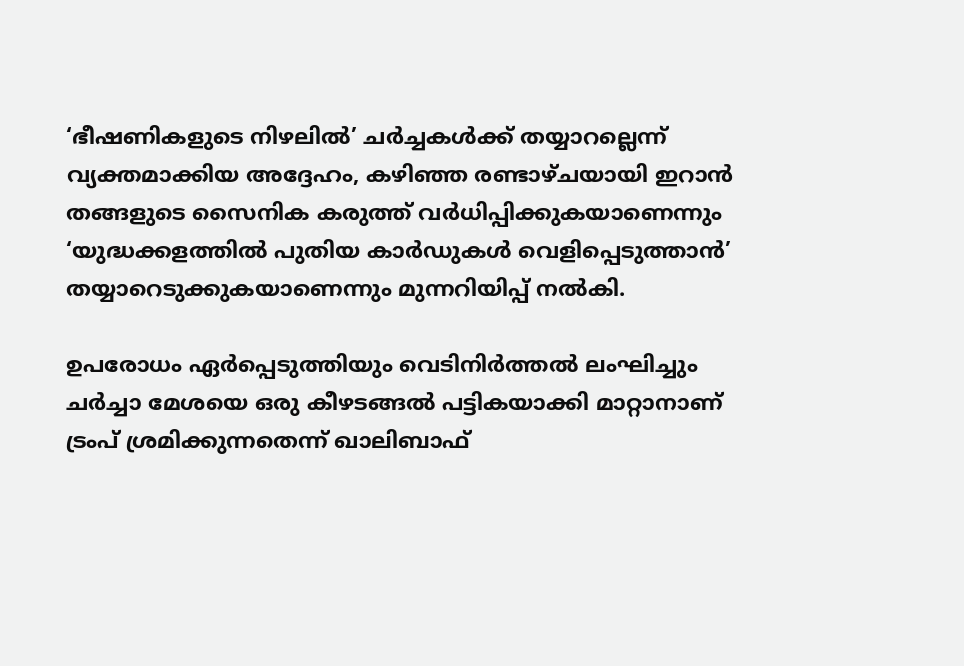‘ഭീഷണികളുടെ നിഴലില്‍’ ചര്‍ച്ചകള്‍ക്ക് തയ്യാറല്ലെന്ന് വ്യക്തമാക്കിയ അദ്ദേഹം, കഴിഞ്ഞ രണ്ടാഴ്ചയായി ഇറാന്‍ തങ്ങളുടെ സൈനിക കരുത്ത് വര്‍ധിപ്പിക്കുകയാണെന്നും ‘യുദ്ധക്കളത്തില്‍ പുതിയ കാര്‍ഡുകള്‍ വെളിപ്പെടുത്താന്‍’ തയ്യാറെടുക്കുകയാണെന്നും മുന്നറിയിപ്പ് നല്‍കി.

ഉപരോധം ഏര്‍പ്പെടുത്തിയും വെടിനിര്‍ത്തല്‍ ലംഘിച്ചും ചര്‍ച്ചാ മേശയെ ഒരു കീഴടങ്ങല്‍ പട്ടികയാക്കി മാറ്റാനാണ് ട്രംപ് ശ്രമിക്കുന്നതെന്ന് ഖാലിബാഫ്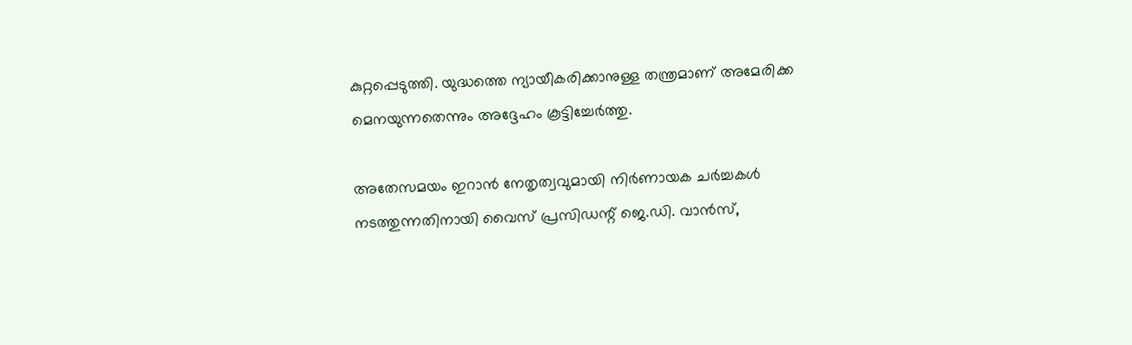കുറ്റപ്പെടുത്തി. യുദ്ധത്തെ ന്യായീകരിക്കാനുള്ള തന്ത്രമാണ് അമേരിക്ക മെനയുന്നതെന്നും അദ്ദേഹം കൂട്ടിച്ചേര്‍ത്തു.

അതേസമയം ഇറാന്‍ നേതൃത്വവുമായി നിര്‍ണായക ചര്‍ച്ചകള്‍ നടത്തുന്നതിനായി വൈസ് പ്രസിഡന്റ് ജെ.ഡി. വാന്‍സ്,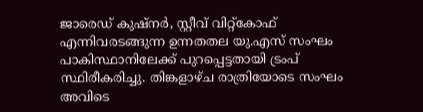ജാരെഡ് കുഷ്നര്‍, സ്റ്റീവ് വിറ്റ്കോഫ് എന്നിവരടങ്ങുന്ന ഉന്നതതല യു.എസ് സംഘം പാകിസ്ഥാനിലേക്ക് പുറപ്പെട്ടതായി ട്രംപ് സ്ഥിരീകരിച്ചു. തിങ്കളാഴ്ച രാത്രിയോടെ സംഘം അവിടെ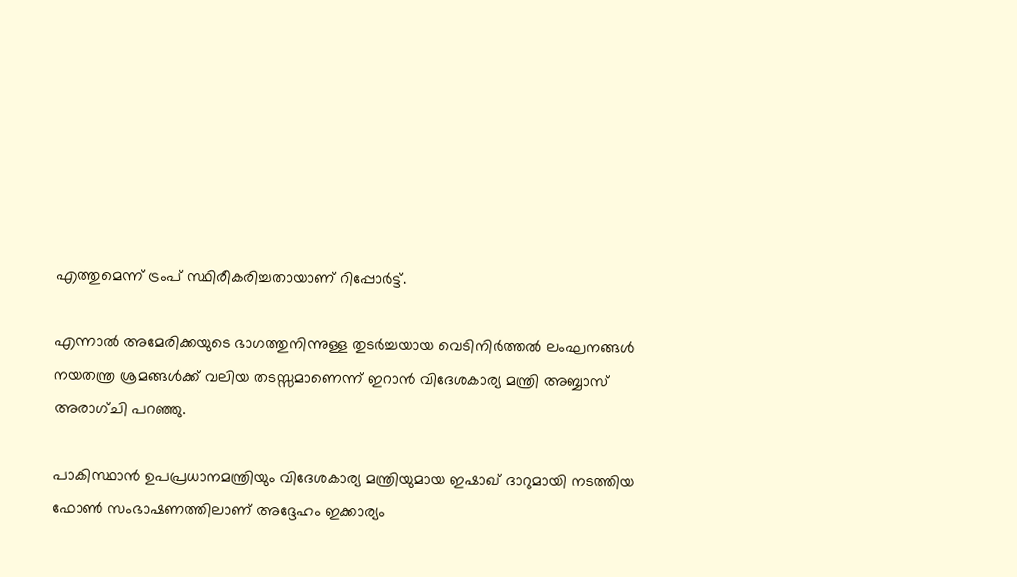എത്തുമെന്ന് ട്രംപ് സ്ഥിരീകരിച്ചതായാണ് റിപ്പോര്‍ട്ട്.

എന്നാല്‍ അമേരിക്കയുടെ ഭാഗത്തുനിന്നുള്ള തുടര്‍ച്ചയായ വെടിനിര്‍ത്തല്‍ ലംഘനങ്ങള്‍ നയതന്ത്ര ശ്രമങ്ങള്‍ക്ക് വലിയ തടസ്സമാണെന്ന് ഇറാന്‍ വിദേശകാര്യ മന്ത്രി അബ്ബാസ് അരാഗ്ചി പറഞ്ഞു.

പാകിസ്ഥാന്‍ ഉപപ്രധാനമന്ത്രിയും വിദേശകാര്യ മന്ത്രിയുമായ ഇഷാഖ് ദാറുമായി നടത്തിയ ഫോണ്‍ സംഭാഷണത്തിലാണ് അദ്ദേഹം ഇക്കാര്യം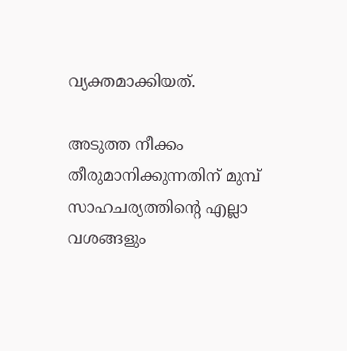വ്യക്തമാക്കിയത്.

അടുത്ത നീക്കം തീരുമാനിക്കുന്നതിന് മുമ്പ് സാഹചര്യത്തിന്റെ എല്ലാ വശങ്ങളും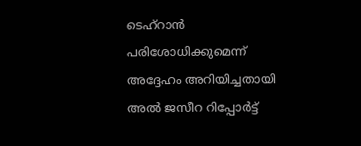ടെഹ്റാന്‍ പരിശോധിക്കുമെന്ന് അദ്ദേഹം അറിയിച്ചതായി അല്‍ ജസീറ റിപ്പോര്‍ട്ട്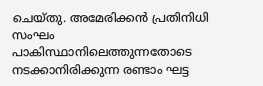ചെയ്തു. അമേരിക്കന്‍ പ്രതിനിധി സംഘം പാകിസ്ഥാനിലെത്തുന്നതോടെ നടക്കാനിരിക്കുന്ന രണ്ടാം ഘട്ട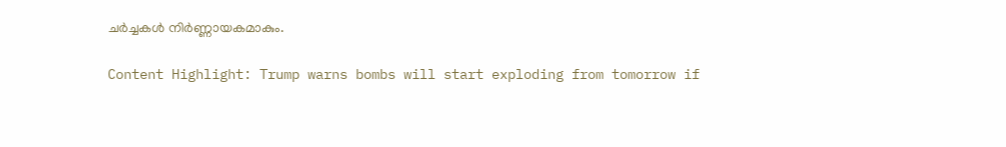ചര്‍ച്ചകള്‍ നിര്‍ണ്ണായകമാകും.

Content Highlight: Trump warns bombs will start exploding from tomorrow if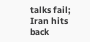talks fail; Iran hits back